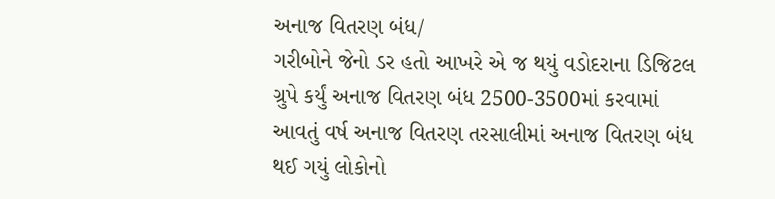અનાજ વિતરણ બંધ/
ગરીબોને જેનો ડર હતો આખરે એ જ થયું વડોદરાના ડિજિટલ ગ્રુપે કર્યું અનાજ વિતરણ બંધ 2500-3500માં કરવામાં આવતું વર્ષ અનાજ વિતરણ તરસાલીમાં અનાજ વિતરણ બંધ થઈ ગયું લોકોનો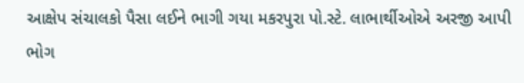આક્ષેપ સંચાલકો પૈસા લઈને ભાગી ગયા મકરપુરા પો.સ્ટે. લાભાર્થીઓએ અરજી આપી ભોગ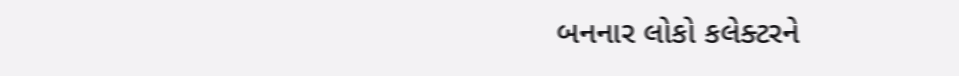બનનાર લોકો કલેક્ટરને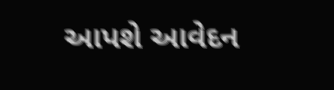આપશે આવેદન